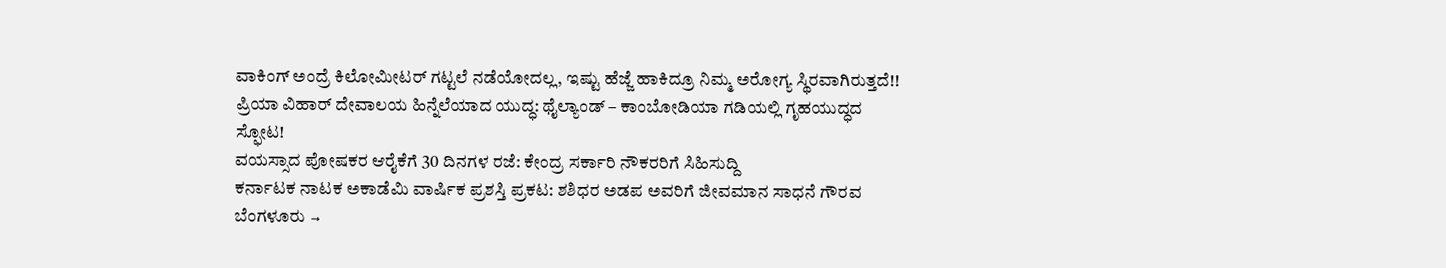ವಾಕಿಂಗ್ ಅಂದ್ರೆ ಕಿಲೋಮೀಟರ್ ಗಟ್ಟಲೆ ನಡೆಯೋದಲ್ಲ, ಇಷ್ಟು ಹೆಜ್ಜೆ ಹಾಕಿದ್ರೂ ನಿಮ್ಮ ಅರೋಗ್ಯ ಸ್ಥಿರವಾಗಿರುತ್ತದೆ!!
ಪ್ರಿಯಾ ವಿಹಾರ್ ದೇವಾಲಯ ಹಿನ್ನೆಲೆಯಾದ ಯುದ್ಧ: ಥೈಲ್ಯಾಂಡ್ – ಕಾಂಬೋಡಿಯಾ ಗಡಿಯಲ್ಲಿ ಗೃಹಯುದ್ಧದ ಸ್ಫೋಟ!
ವಯಸ್ಸಾದ ಪೋಷಕರ ಆರೈಕೆಗೆ 30 ದಿನಗಳ ರಜೆ: ಕೇಂದ್ರ ಸರ್ಕಾರಿ ನೌಕರರಿಗೆ ಸಿಹಿಸುದ್ದಿ
ಕರ್ನಾಟಕ ನಾಟಕ ಅಕಾಡೆಮಿ ವಾರ್ಷಿಕ ಪ್ರಶಸ್ತಿ ಪ್ರಕಟ: ಶಶಿಧರ ಅಡಪ ಅವರಿಗೆ ಜೀವಮಾನ ಸಾಧನೆ ಗೌರವ
ಬೆಂಗಳೂರು →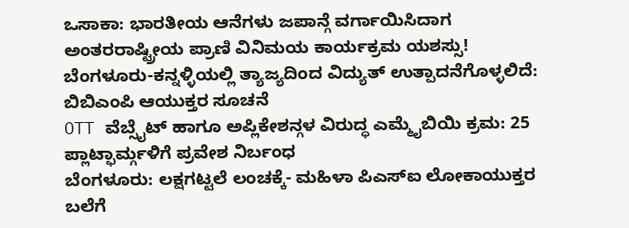ಒಸಾಕಾ: ಭಾರತೀಯ ಆನೆಗಳು ಜಪಾನ್ಗೆ ವರ್ಗಾಯಿಸಿದಾಗ ಅಂತರರಾಷ್ಟ್ರೀಯ ಪ್ರಾಣಿ ವಿನಿಮಯ ಕಾರ್ಯಕ್ರಮ ಯಶಸ್ಸು!
ಬೆಂಗಳೂರು-ಕನ್ನಳ್ಳಿಯಲ್ಲಿ ತ್ಯಾಜ್ಯದಿಂದ ವಿದ್ಯುತ್ ಉತ್ಪಾದನೆಗೊಳ್ಳಲಿದೆ: ಬಿಬಿಎಂಪಿ ಆಯುಕ್ತರ ಸೂಚನೆ
OTT ವೆಬ್ಸೈಟ್ ಹಾಗೂ ಅಪ್ಲಿಕೇಶನ್ಗಳ ವಿರುದ್ಧ ಎಮ್ಮೈಬಿಯಿ ಕ್ರಮ: 25 ಪ್ಲಾಟ್ಫಾರ್ಮ್ಗಳಿಗೆ ಪ್ರವೇಶ ನಿರ್ಬಂಧ
ಬೆಂಗಳೂರು: ಲಕ್ಷಗಟ್ಟಲೆ ಲಂಚಕ್ಕೆ- ಮಹಿಳಾ ಪಿಎಸ್ಐ ಲೋಕಾಯುಕ್ತರ ಬಲೆಗೆ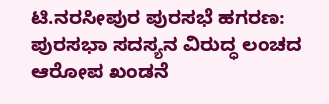ಟಿ.ನರಸೀಪುರ ಪುರಸಭೆ ಹಗರಣ: ಪುರಸಭಾ ಸದಸ್ಯನ ವಿರುದ್ಧ ಲಂಚದ ಆರೋಪ ಖಂಡನೆ